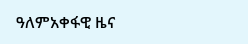ዓለምአቀፋዊ ዜና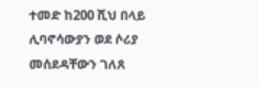ተመድ ከ200 ሺህ በላይ ሊባኖሳውያን ወደ ሶሪያ መሰደዳቸውን ገለጸ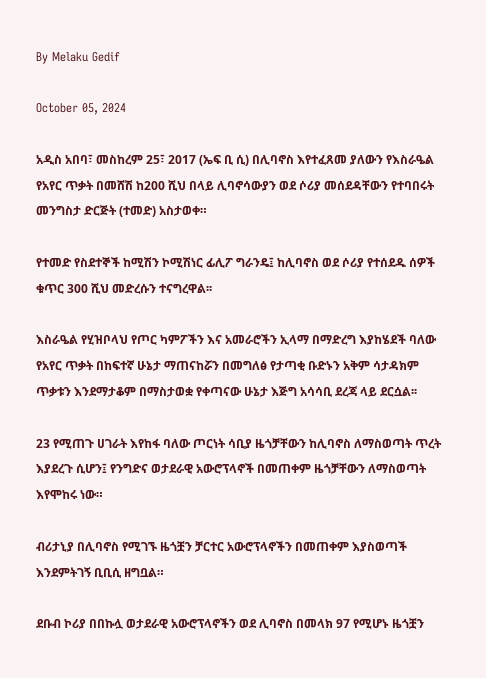By Melaku Gedif

October 05, 2024

አዲስ አበባ፣ መስከረም 25፣ 2017 (ኤፍ ቢ ሲ) በሊባኖስ እየተፈጸመ ያለውን የእስራዔል የአየር ጥቃት በመሸሽ ከ200 ሺህ በላይ ሊባኖሳውያን ወደ ሶሪያ መሰደዳቸውን የተባበሩት መንግስታ ድርጅት (ተመድ) አስታወቀ።

የተመድ የስደተኞች ከሚሽን ኮሚሽነር ፊሊፖ ግራንዴ፤ ከሊባኖስ ወደ ሶሪያ የተሰደዱ ሰዎች ቁጥር 300 ሺህ መድረሱን ተናግረዋል፡፡

እስራዔል የሂዝቦላህ የጦር ካምፖችን እና አመራሮችን ኢላማ በማድረግ እያከሄደች ባለው የአየር ጥቃት በከፍተኛ ሁኔታ ማጠናከሯን በመግለፅ የታጣቂ ቡድኑን አቅም ሳታዳክም ጥቃቱን እንደማታቆም በማስታወቋ የቀጣናው ሁኔታ እጅግ አሳሳቢ ደረጃ ላይ ደርሷል፡፡

23 የሚጠጉ ሀገራት እየከፋ ባለው ጦርነት ሳቢያ ዜጎቻቸውን ከሊባኖስ ለማስወጣት ጥረት እያደረጉ ሲሆን፤ የንግድና ወታደራዊ አውሮፕላኖች በመጠቀም ዜጎቻቸውን ለማስወጣት እየሞከሩ ነው።

ብሪታኒያ በሊባኖስ የሚገኙ ዜጎቿን ቻርተር አውሮፕላኖችን በመጠቀም እያስወጣች እንደምትገኝ ቢቢሲ ዘግቧል።

ደቡብ ኮሪያ በበኩሏ ወታደራዊ አውሮፕላኖችን ወደ ሊባኖስ በመላክ 97 የሚሆኑ ዜጎቿን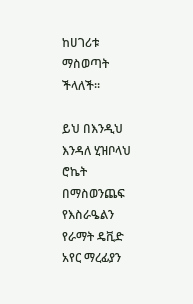ከሀገሪቱ ማስወጣት ችላለች።

ይህ በእንዲህ እንዳለ ሂዝቦላህ ሮኬት በማስወንጨፍ የእስራዔልን የራማት ዴቪድ አየር ማረፊያን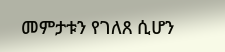መምታቱን የገለጸ ሲሆን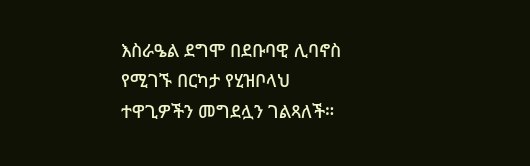እስራዔል ደግሞ በደቡባዊ ሊባኖስ የሚገኙ በርካታ የሂዝቦላህ ተዋጊዎችን መግደሏን ገልጻለች።